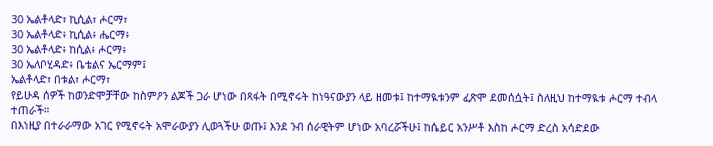30 ኤልቶላድ፣ ኪሲል፣ ሖርማ፣
30 ኤልቶላድ፥ ኪሲል፥ ሔርማ፥
30 ኤልቶላድ፥ ከሲል፥ ሖርማ፥
30 ኤለቦሂዳድ፥ ቤቴልና ኤርማም፤
ኤልቶላድ፣ በቱል፣ ሖርማ፣
የይሁዳ ሰዎች ከወንድሞቻቸው ከስምዖን ልጆች ጋራ ሆነው በጻፋት በሚኖሩት ከነዓናውያን ላይ ዘመቱ፤ ከተማዪቱንም ፈጽሞ ደመሰሷት፤ ስለዚህ ከተማዪቱ ሖርማ ተብላ ተጠራች።
በእነዚያ በተራራማው አገር የሚኖሩት አሞራውያን ሊወጓችሁ ወጡ፤ እንደ ንብ ሰራዊትም ሆነው አባረሯችሁ፤ ከሴይር አንሥቶ እስከ ሖርማ ድረስ አሳድደው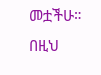መቷችሁ።
በዚህ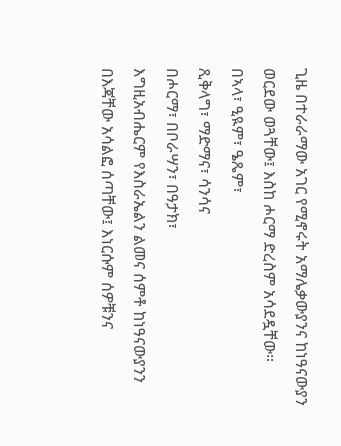ጊዜ በተራራማው አገር የሚኖሩት አማሌቃውያንና ከነዓናውያን ወርደው ወጓቸው፤ እስከ ሖርማ ድረስም አሳደዷቸው።
በኣላ፣ ዒዪም፣ ዔጼም፣
ጺቅላግ፣ ማድማና፣ ሳንሳና
በሖርማ፣ በቦራሣን፣ በዓታክ፣
እግዚአብሔርም የእስራኤልን ልመና ሰምቶ ከነዓናውያንን በእጃቸው አሳልፎ ሰጣቸው፤ እነርሱም ሰዎቹንና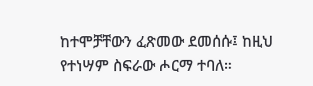ከተሞቻቸውን ፈጽመው ደመሰሱ፤ ከዚህ የተነሣም ስፍራው ሖርማ ተባለ።